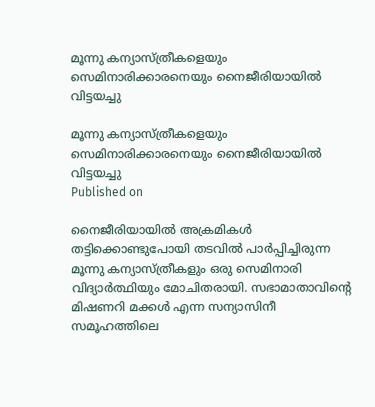മൂന്നു കന്യാസ്ത്രീകളെയും സെമിനാരിക്കാരനെയും നൈജീരിയായില്‍ വിട്ടയച്ചു

മൂന്നു കന്യാസ്ത്രീകളെയും സെമിനാരിക്കാരനെയും നൈജീരിയായില്‍ വിട്ടയച്ചു
Published on

നൈജീരിയായില്‍ അക്രമികള്‍ തട്ടിക്കൊണ്ടുപോയി തടവില്‍ പാര്‍പ്പിച്ചിരുന്ന മൂന്നു കന്യാസ്ത്രീകളും ഒരു സെമിനാരി വിദ്യാര്‍ത്ഥിയും മോചിതരായി. സഭാമാതാവിന്റെ മിഷണറി മക്കള്‍ എന്ന സന്യാസിനീ സമൂഹത്തിലെ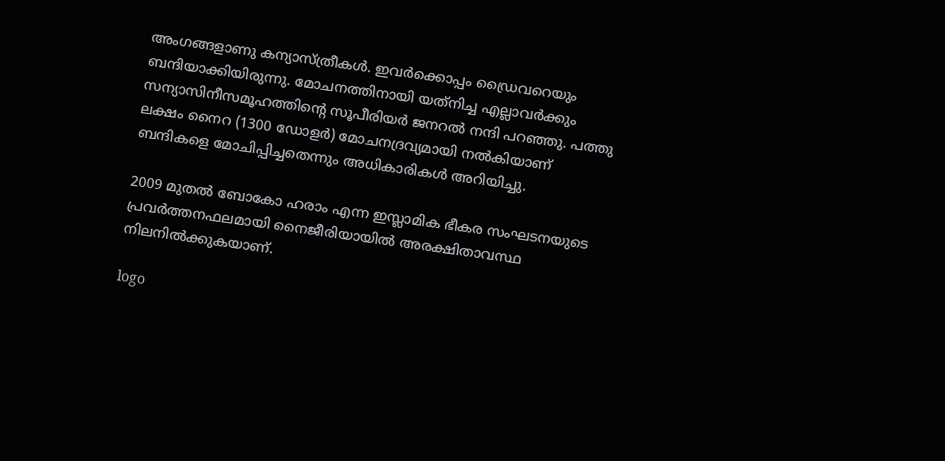അംഗങ്ങളാണു കന്യാസ്ത്രീകള്‍. ഇവര്‍ക്കൊപ്പം ഡ്രൈവറെയും ബന്ദിയാക്കിയിരുന്നു. മോചനത്തിനായി യത്‌നിച്ച എല്ലാവര്‍ക്കും സന്യാസിനീസമൂഹത്തിന്റെ സൂപീരിയര്‍ ജനറല്‍ നന്ദി പറഞ്ഞു. പത്തു ലക്ഷം നൈറ (1300 ഡോളര്‍) മോചനദ്രവ്യമായി നല്‍കിയാണ് ബന്ദികളെ മോചിപ്പിച്ചതെന്നും അധികാരികള്‍ അറിയിച്ചു.

2009 മുതല്‍ ബോകോ ഹരാം എന്ന ഇസ്ലാമിക ഭീകര സംഘടനയുടെ പ്രവര്‍ത്തനഫലമായി നൈജീരിയായില്‍ അരക്ഷിതാവസ്ഥ നിലനില്‍ക്കുകയാണ്.

logo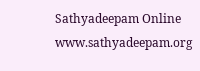Sathyadeepam Online
www.sathyadeepam.org